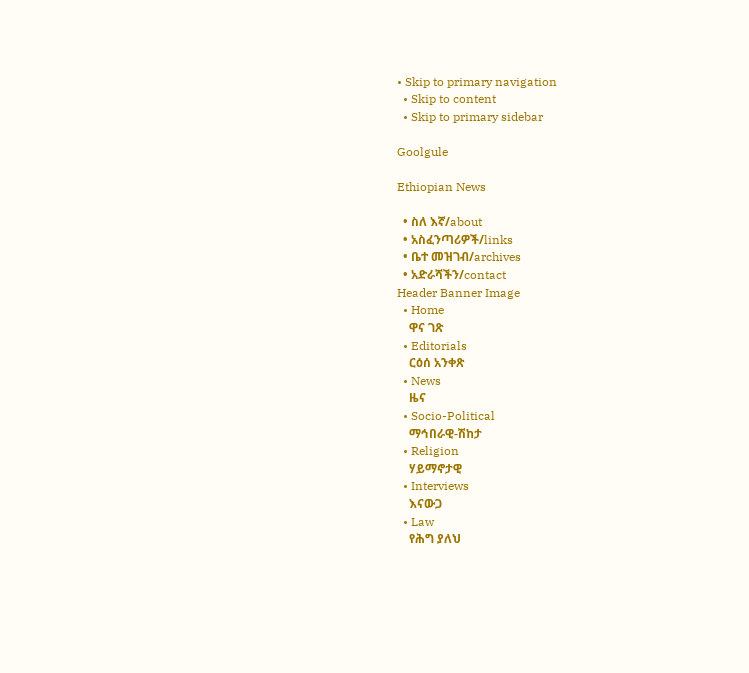• Skip to primary navigation
  • Skip to content
  • Skip to primary sidebar

Goolgule

Ethiopian News

  • ስለ እኛ/about
  • አስፈንጣሪዎች/links
  • ቤተ መዝገብ/archives
  • አድራሻችን/contact
Header Banner Image
  • Home
    ዋና ገጽ
  • Editorials
    ርዕሰ አንቀጽ
  • News
    ዜና
  • Socio-Political
    ማኅበራዊ-ሽከታ
  • Religion
    ሃይማኖታዊ
  • Interviews
    እናውጋ
  • Law
    የሕግ ያለህ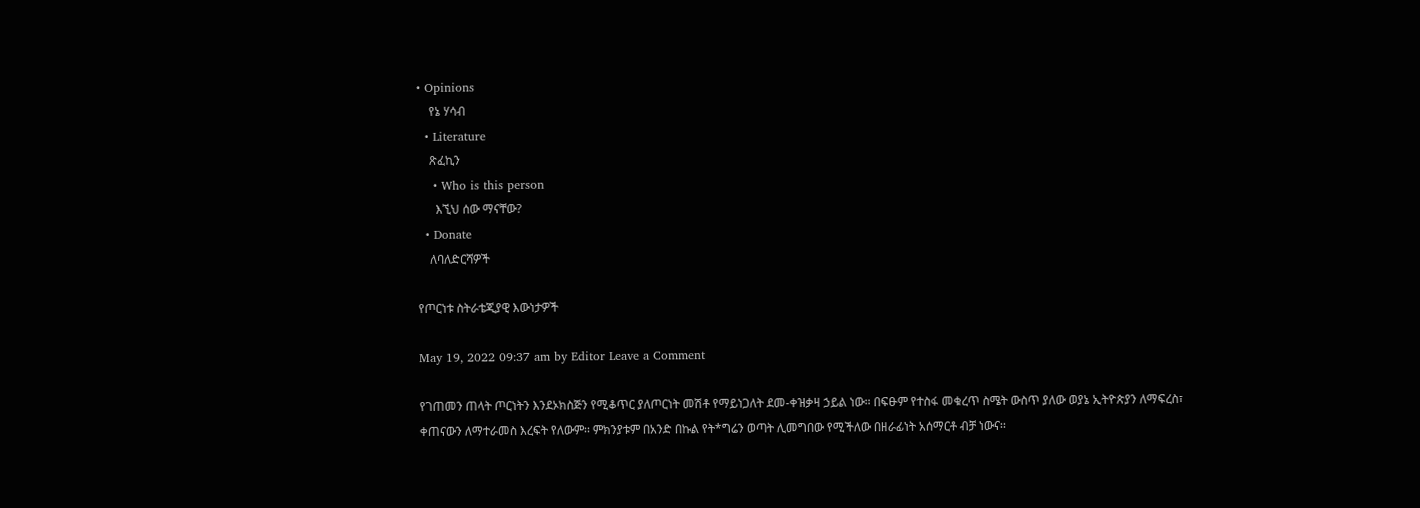• Opinions
    የኔ ሃሳብ
  • Literature
    ጽፈኪን
    • Who is this person
      እኚህ ሰው ማናቸው?
  • Donate
    ለባለድርሻዎች

የጦርነቱ ስትራቴጂያዊ እውነታዎች

May 19, 2022 09:37 am by Editor Leave a Comment

የገጠመን ጠላት ጦርነትን እንደኦክስጅን የሚቆጥር ያለጦርነት መሽቶ የማይነጋለት ደመ-ቀዝቃዛ ኃይል ነው። በፍፁም የተስፋ መቁረጥ ስሜት ውስጥ ያለው ወያኔ ኢትዮጵያን ለማፍረስ፣ ቀጠናውን ለማተራመስ እረፍት የለውም፡፡ ምክንያቱም በአንድ በኩል የት*ግሬን ወጣት ሊመግበው የሚችለው በዘራፊነት አሰማርቶ ብቻ ነውና፡፡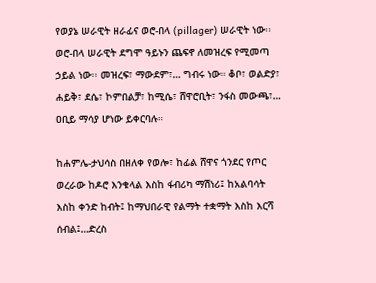የወያኔ ሠራዊት ዘራፊና ወሮ-በላ (pillager) ሠራዊት ነው፡፡ ወሮ-በላ ሠራዊት ደግሞ ዓይኑን ጨፍኖ ለመዝረፍ የሚመጣ ኃይል ነው፡፡ መዝረፍ፣ ማውደም፣… ግብሩ ነው። ቆቦ፣ ወልድያ፣ ሐይቅ፣ ደሴ፣ ኮምበልቻ፣ ከሚሴ፣ ሸዋሮቢት፣ ንፋስ መውጫ፣… ዐቢይ ማሳያ ሆነው ይቀርባሉ።

ከሐምሌ-ታህሳስ በዘለቀ የወሎ፣ ከፊል ሸዋና ጎንደር የጦር ወረራው ከዶሮ እንቁላል እስከ ፋብሪካ ማሽነሪ፤ ከአልባሳት እስከ ቀንድ ከብት፤ ከማህበራዊ የልማት ተቋማት እስከ እርሻ ሰብል፤…ድረስ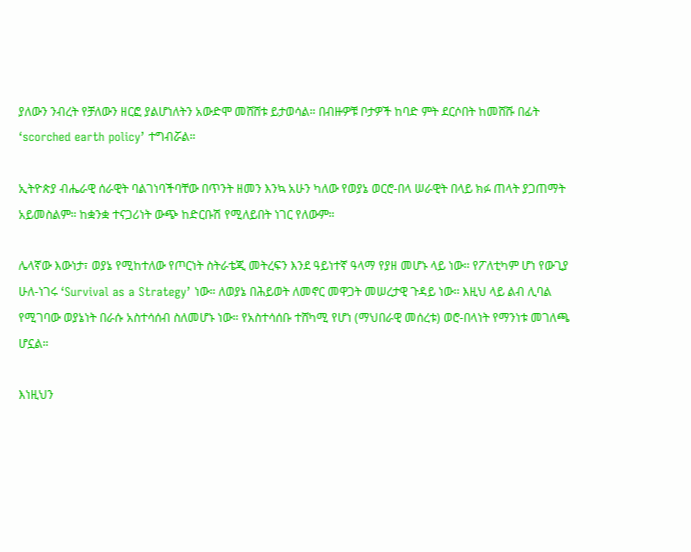ያለውን ንብረት የቻለውን ዘርፎ ያልሆነለትን አውድሞ መሸሸቱ ይታወሳል። በብዙዎቹ ቦታዎች ከባድ ምት ደርሶበት ከመሸሹ በፊት ‘scorched earth policy’ ተግብሯል።

ኢትዮጵያ ብሔራዊ ሰራዊት ባልገነባችባቸው በጥንት ዘመን እንኳ አሁን ካለው የወያኔ ወርሮ-በላ ሠራዊት በላይ ክፉ ጠላት ያጋጠማት አይመስልም። ከቋንቋ ተናጋሪነት ውጭ ከድርቡሽ የሚለይበት ነገር የለውም።

ሌላኛው እውነታ፣ ወያኔ የሚከተለው የጦርነት ስትራቴጂ መትረፍን እንደ ዓይነተኛ ዓላማ የያዘ መሆኑ ላይ ነው፡፡ የፖለቲካም ሆነ የውጊያ ሁለ-ነገሩ ‘Survival as a Strategy’ ነው። ለወያኔ በሕይወት ለመኖር መዋጋት መሠረታዊ ጉዳይ ነው፡፡ እዚህ ላይ ልብ ሊባል የሚገባው ወያኔነት በራሱ አስተሳሰብ ስለመሆኑ ነው። የአስተሳሰቡ ተሸካሚ የሆነ (ማህበራዊ መሰረቱ) ወሮ-በላነት የማንነቱ መገለጫ ሆኗል።

እነዚህን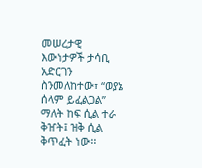መሠረታዊ እውነታዎች ታሳቢ አድርገን ስንመለከተው፣ “ወያኔ ሰላም ይፈልጋል” ማለት ከፍ ሲል ተራ ቅዠት፤ ዝቅ ሲል ቅጥፈት ነው፡፡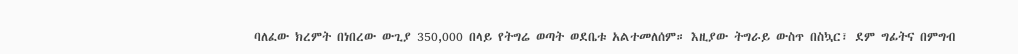ባለፈው ክረምት በነበረው ውጊያ 350,000 በላይ የትግሬ ወጣት ወደቤቱ አልተመለሰም። እዚያው ትግራይ ውስጥ በስኳር፣ ደም ግፊትና በምግብ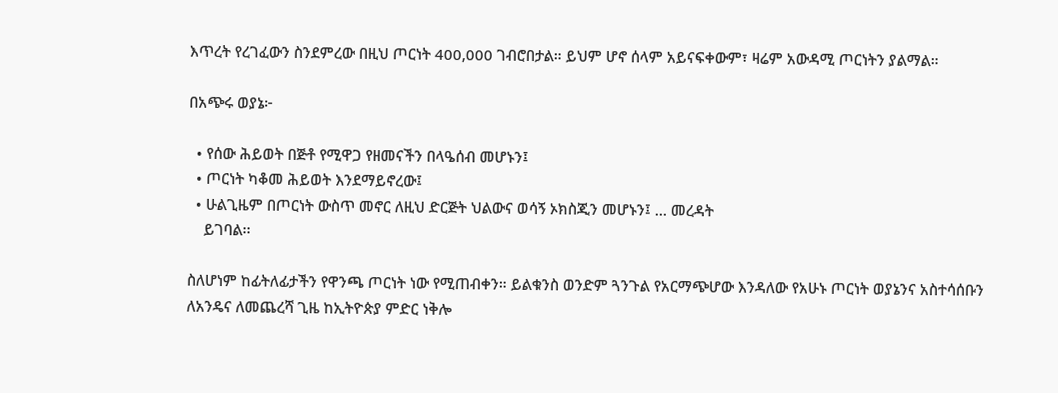እጥረት የረገፈውን ስንደምረው በዚህ ጦርነት 400,000 ገብሮበታል። ይህም ሆኖ ሰላም አይናፍቀውም፣ ዛሬም አውዳሚ ጦርነትን ያልማል።

በአጭሩ ወያኔ፦

  • የሰው ሕይወት በጅቶ የሚዋጋ የዘመናችን በላዔሰብ መሆኑን፤
  • ጦርነት ካቆመ ሕይወት እንደማይኖረው፤
  • ሁልጊዜም በጦርነት ውስጥ መኖር ለዚህ ድርጅት ህልውና ወሳኝ ኦክስጂን መሆኑን፤ … መረዳት
    ይገባል፡፡

ስለሆነም ከፊትለፊታችን የዋንጫ ጦርነት ነው የሚጠብቀን። ይልቁንስ ወንድም ጓንጉል የአርማጭሆው እንዳለው የአሁኑ ጦርነት ወያኔንና አስተሳሰቡን ለአንዴና ለመጨረሻ ጊዜ ከኢትዮጵያ ምድር ነቅሎ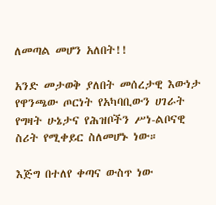ለመጣል መሆን አለበት!!

አንድ መታወቅ ያለበት መሰረታዊ እውነታ የዋንጫው ጦርነት የአካባቢውን ሀገራት የግዛት ሁኔታና የሕዝቦችን ሥነ-ልቦናዊ ስሪት የሚቀይር ስለመሆኑ ነው።

እጅግ በተለየ ቀጣና ውስጥ ነው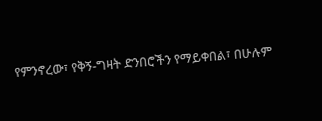የምንኖረው፣ የቅኝ-ግዛት ድንበሮችን የማይቀበል፣ በሁሉም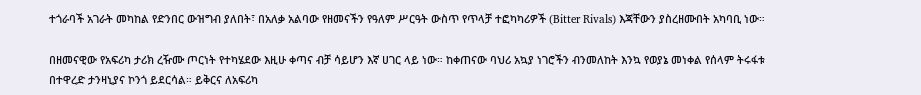ተጎራባች አገራት መካከል የድንበር ውዝግብ ያለበት፣ በአለቃ አልባው የዘመናችን የዓለም ሥርዓት ውስጥ የጥላቻ ተፎካካሪዎች (Bitter Rivals) እጃቸውን ያስረዘሙበት አካባቢ ነው።

በዘመናዊው የአፍሪካ ታሪክ ረዥሙ ጦርነት የተካሄደው እዚሁ ቀጣና ብቻ ሳይሆን እኛ ሀገር ላይ ነው። ከቀጠናው ባህሪ አኳያ ነገሮችን ብንመለከት እንኳ የወያኔ መነቀል የሰላም ትሩፋቱ በተዋረድ ታንዛኒያና ኮንጎ ይደርሳል። ይቅርና ለአፍሪካ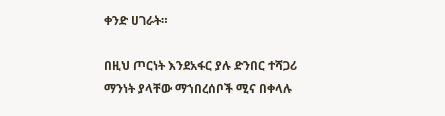ቀንድ ሀገራት።

በዚህ ጦርነት እንደአፋር ያሉ ድንበር ተሻጋሪ ማንነት ያላቸው ማኀበረሰቦች ሚና በቀላሉ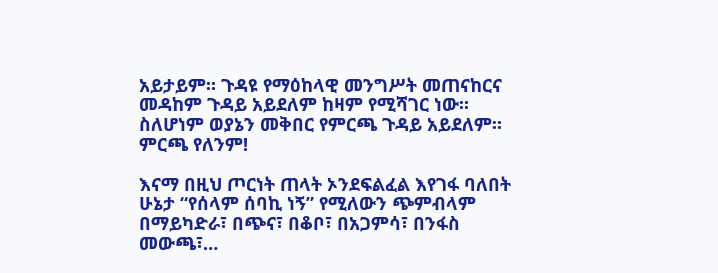አይታይም። ጉዳዩ የማዕከላዊ መንግሥት መጠናከርና መዳከም ጉዳይ አይደለም ከዛም የሚሻገር ነው። ስለሆነም ወያኔን መቅበር የምርጫ ጉዳይ አይደለም። ምርጫ የለንም!

እናማ በዚህ ጦርነት ጠላት ኦንደፍልፈል እየገፋ ባለበት ሁኔታ “የሰላም ሰባኪ ነኝ” የሚለውን ጭምብላም በማይካድራ፣ በጭና፣ በቆቦ፣ በአጋምሳ፣ በንፋስ መውጫ፣…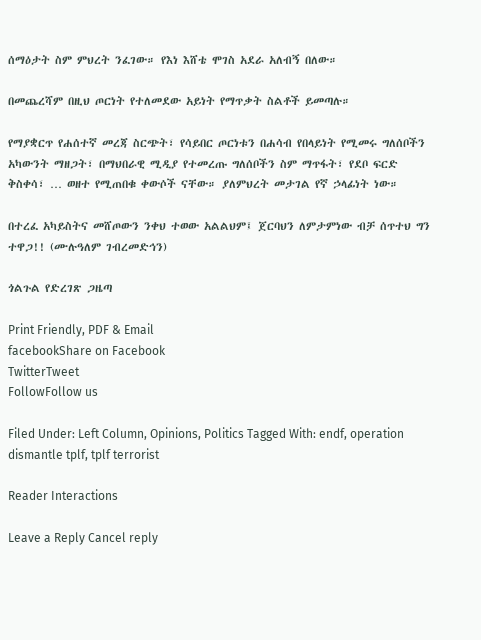ሰማዕታት ስም ምህረት ንፈገው። የእነ እሸቴ ሞገስ አደራ አለብኝ በለው።

በመጨረሻም በዚህ ጦርነት የተለመደው አይነት የማጥቃት ስልቶች ይመጣሉ።

የማያቋርጥ የሐሰተኛ መረጃ ስርጭት፣ የሳይበር ጦርነቱን በሐሳብ የበላይነት የሚመሩ ግለሰቦችን አካውንት ማዘጋት፣ በማህበራዊ ሚዲያ የተመረጡ ግለሰቦችን ስም ማጥፋት፣ የደቦ ፍርድ ቅስቀሳ፣ … ወዘተ የሚጠበቁ ቀውሶች ናቸው። ያለምህረት መታገል የኛ ኃላፊነት ነው።

በተረፈ አካይስትና መሸጦውን ንቀህ ተወው አልልህም፤ ጀርባህን ለምታምነው ብቻ ሰጥተህ ግን ተዋጋ!! (ሙሉዓለም ገብረመድኅን)

ጎልጉል የድረገጽ ጋዜጣ

Print Friendly, PDF & Email
facebookShare on Facebook
TwitterTweet
FollowFollow us

Filed Under: Left Column, Opinions, Politics Tagged With: endf, operation dismantle tplf, tplf terrorist

Reader Interactions

Leave a Reply Cancel reply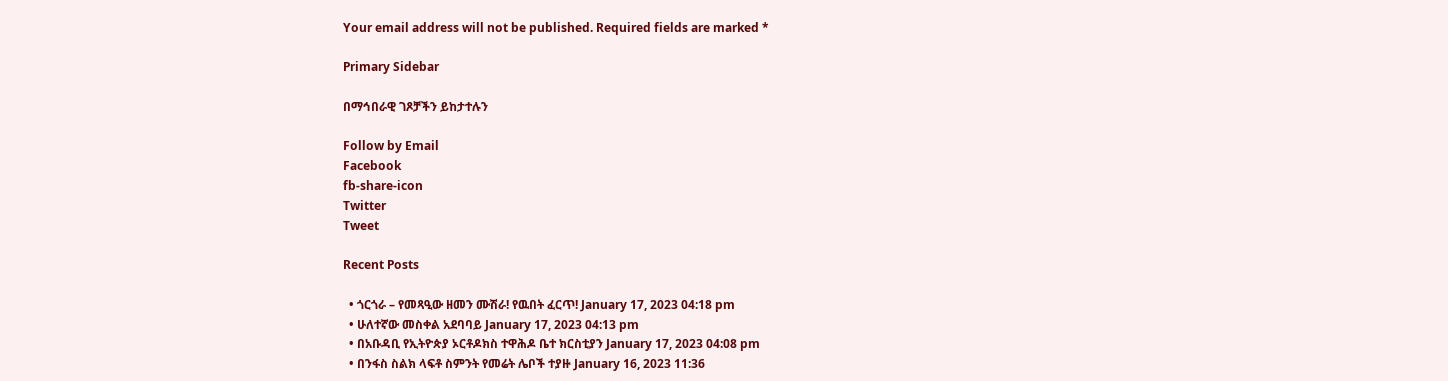Your email address will not be published. Required fields are marked *

Primary Sidebar

በማኅበራዊ ገጾቻችን ይከታተሉን

Follow by Email
Facebook
fb-share-icon
Twitter
Tweet

Recent Posts

  • ጎርጎራ – የመጻዒው ዘመን ሙሽራ! የዉበት ፈርጥ! January 17, 2023 04:18 pm
  • ሁለተኛው መስቀል አደባባይ January 17, 2023 04:13 pm
  • በአቡዳቢ የኢትዮጵያ ኦርቶዶክስ ተዋሕዶ ቤተ ክርስቲያን January 17, 2023 04:08 pm
  • በንፋስ ስልክ ላፍቶ ስምንት የመሬት ሌቦች ተያዙ January 16, 2023 11:36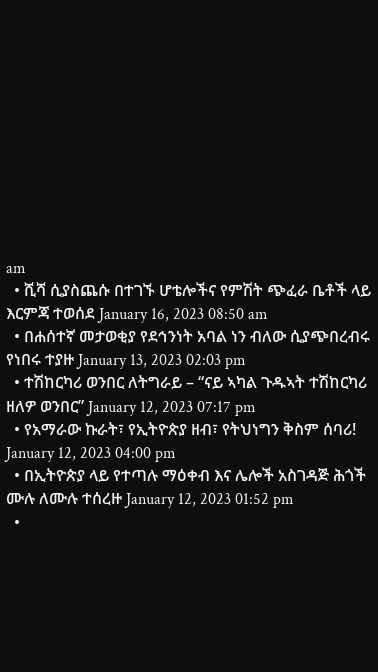am
  • ሺሻ ሲያስጨሱ በተገኙ ሆቴሎችና የምሽት ጭፈራ ቤቶች ላይ እርምጃ ተወሰደ January 16, 2023 08:50 am
  • በሐሰተኛ መታወቂያ የደኅንነት አባል ነን ብለው ሲያጭበረብሩ የነበሩ ተያዙ January 13, 2023 02:03 pm
  • ተሽከርካሪ ወንበር ለትግራይ – “ናይ ኣካል ጉዱኣት ተሽከርካሪ ዘለዎ ወንበር” January 12, 2023 07:17 pm
  • የአማራው ኩራት፣ የኢትዮጵያ ዘብ፣ የትህነግን ቅስም ሰባሪ! January 12, 2023 04:00 pm
  • በኢትዮጵያ ላይ የተጣሉ ማዕቀብ እና ሌሎች አስገዳጅ ሕጎች ሙሉ ለሙሉ ተሰረዙ January 12, 2023 01:52 pm
  •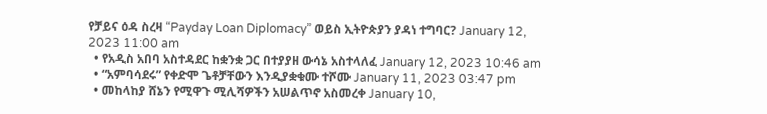የቻይና ዕዳ ስረዛ “Payday Loan Diplomacy” ወይስ ኢትዮጵያን ያዳነ ተግባር? January 12, 2023 11:00 am
  • የአዲስ አበባ አስተዳደር ከቋንቋ ጋር በተያያዘ ውሳኔ አስተላለፈ January 12, 2023 10:46 am
  • “አምባሳደሩ” የቀድሞ ጌቶቻቸውን እንዲያቋቁሙ ተሾሙ January 11, 2023 03:47 pm
  • መከላከያ ሸኔን የሚዋጉ ሚሊሻዎችን አሠልጥኖ አስመረቀ January 10,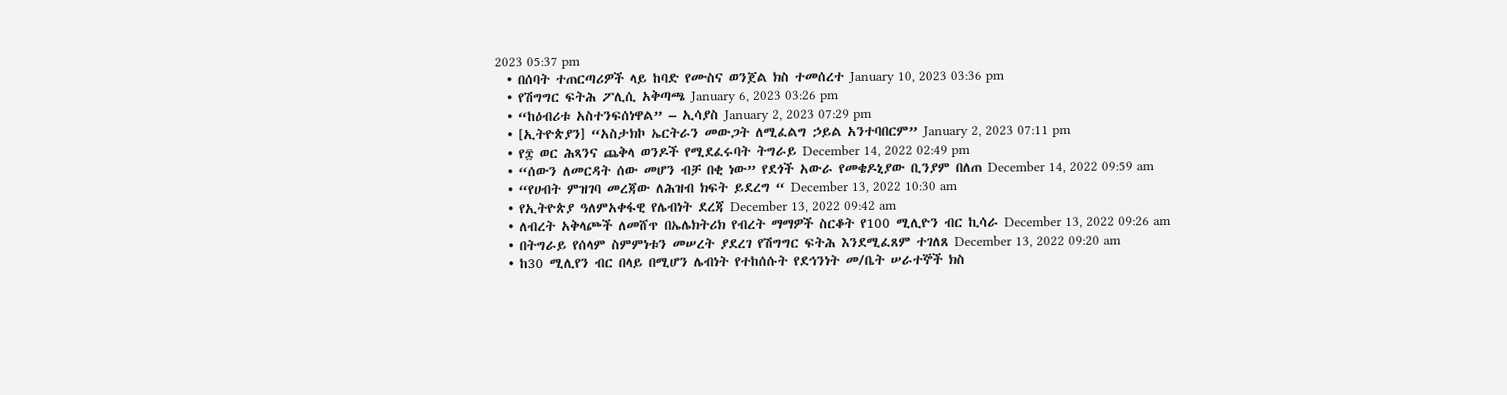2023 05:37 pm
  • በሰባት ተጠርጣሪዎች ላይ ከባድ የሙስና ወንጀል ክስ ተመሰረተ January 10, 2023 03:36 pm
  • የሽግግር ፍትሕ ፖሊሲ አቅጣጫ January 6, 2023 03:26 pm
  • “ከዕብሪቱ አስተንፍሰነዋል” – ኢሳያስ January 2, 2023 07:29 pm
  • [ኢትዮጵያን] “አስታክኮ ኤርትራን መውጋት ለሚፈልግ ኃይል አንተባበርም” January 2, 2023 07:11 pm
  • የ፰ ወር ሕጻንና ጨቅላ ወንዶች የሚደፈሩባት ትግራይ December 14, 2022 02:49 pm
  • “ሰውን ለመርዳት ሰው መሆን ብቻ በቂ ነው” የደጎች አውራ የመቄዶኒያው ቢንያም በለጠ December 14, 2022 09:59 am
  • “የሀብት ምዝገባ መረጃው ለሕዝብ ክፍት ይደረግ “ December 13, 2022 10:30 am
  • የኢትዮጵያ ዓለምአቀፋዊ የሌብነት ደረጃ December 13, 2022 09:42 am
  • ለብረት አቅላጮች ለመሸጥ በኤሌክትሪክ የብረት ማማዎች ስርቆት የ100 ሚሊዮን ብር ኪሳራ December 13, 2022 09:26 am
  • በትግራይ የሰላም ስምምነቱን መሠረት ያደረገ የሽግግር ፍትሕ እንደሚፈጸም ተገለጸ December 13, 2022 09:20 am
  • ከ30 ሚሊየን ብር በላይ በሚሆን ሌብነት የተከሰሱት የደኅንነት መ/ቤት ሠራተኞች ክስ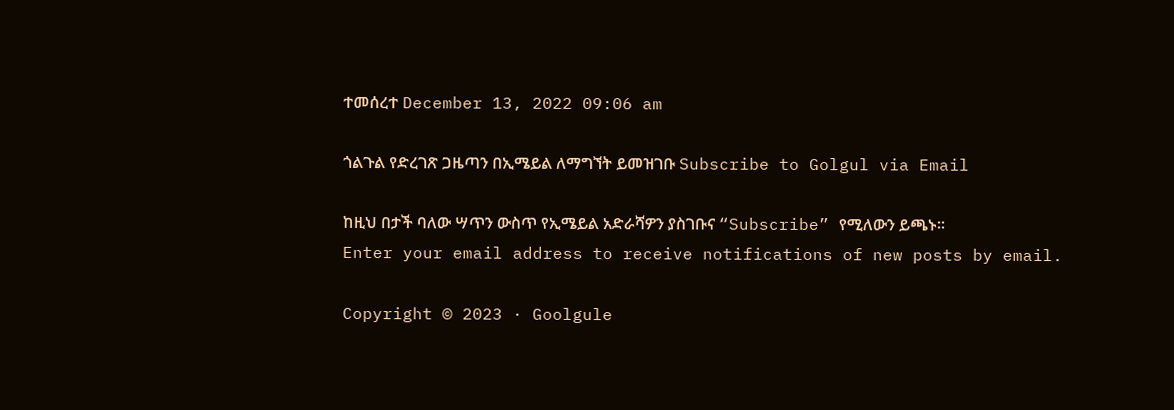ተመሰረተ December 13, 2022 09:06 am

ጎልጉል የድረገጽ ጋዜጣን በኢሜይል ለማግኘት ይመዝገቡ Subscribe to Golgul via Email

ከዚህ በታች ባለው ሣጥን ውስጥ የኢሜይል አድራሻዎን ያስገቡና “Subscribe” የሚለውን ይጫኑ፡፡
Enter your email address to receive notifications of new posts by email.

Copyright © 2023 · Goolgule